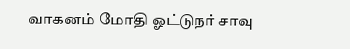வாகனம் மோதி ஓட்டுநர் சாவு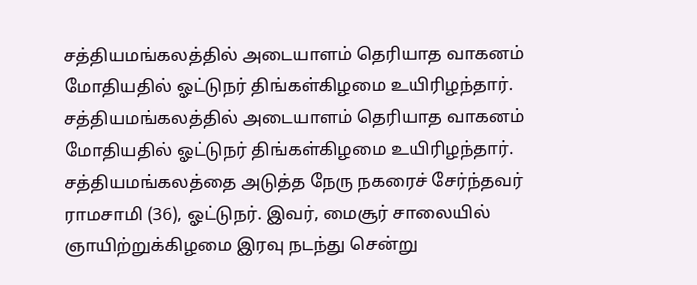சத்தியமங்கலத்தில் அடையாளம் தெரியாத வாகனம் மோதியதில் ஓட்டுநர் திங்கள்கிழமை உயிரிழந்தார்.
சத்தியமங்கலத்தில் அடையாளம் தெரியாத வாகனம் மோதியதில் ஓட்டுநர் திங்கள்கிழமை உயிரிழந்தார்.
சத்தியமங்கலத்தை அடுத்த நேரு நகரைச் சேர்ந்தவர் ராமசாமி (36), ஓட்டுநர். இவர், மைசூர் சாலையில் ஞாயிற்றுக்கிழமை இரவு நடந்து சென்று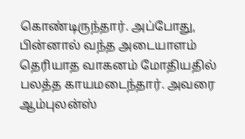கொண்டிருந்தார். அப்போது, பின்னால் வந்த அடையாளம் தெரியாத வாகனம் மோதியதில் பலத்த காயமடைந்தார். அவரை ஆம்புலன்ஸ்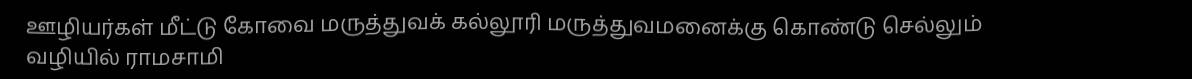ஊழியர்கள் மீட்டு கோவை மருத்துவக் கல்லூரி மருத்துவமனைக்கு கொண்டு செல்லும் வழியில் ராமசாமி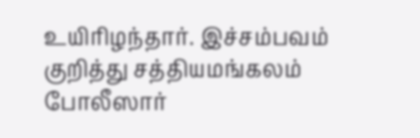உயிரிழந்தார். இச்சம்பவம் குறித்து சத்தியமங்கலம் போலீஸார்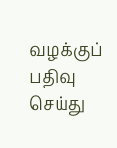வழக்குப் பதிவு செய்து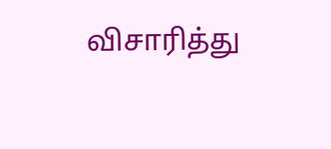விசாரித்து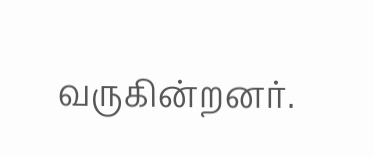வருகின்றனர்.